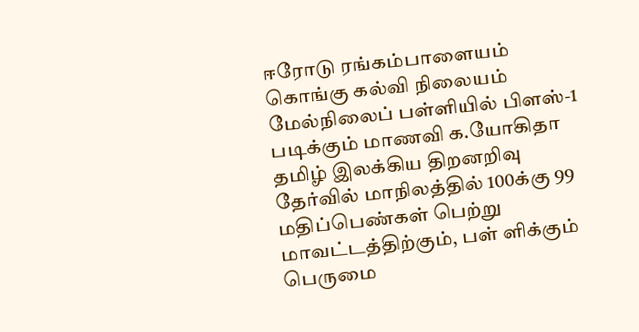ஈரோடு ரங்கம்பாளையம் கொங்கு கல்வி நிலையம் மேல்நிலைப் பள்ளியில் பிளஸ்-1 படிக்கும் மாணவி க.யோகிதா தமிழ் இலக்கிய திறனறிவு தேர்வில் மாநிலத்தில் 100க்கு 99 மதிப்பெண்கள் பெற்று மாவட்டத்திற்கும், பள் ளிக்கும் பெருமை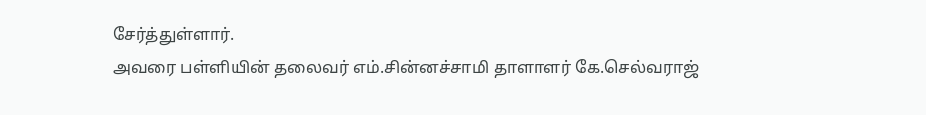சேர்த்துள்ளார்.
அவரை பள்ளியின் தலைவர் எம்.சின்னச்சாமி தாளாளர் கே.செல்வராஜ்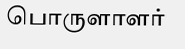பொருளாளர்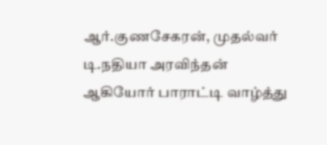ஆர்.குணசேகரன், முதல்வர் டி.நதியா அரவிந்தன் ஆகியோர் பாராட்டி வாழ்த்து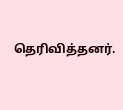தெரிவித்தனர்.